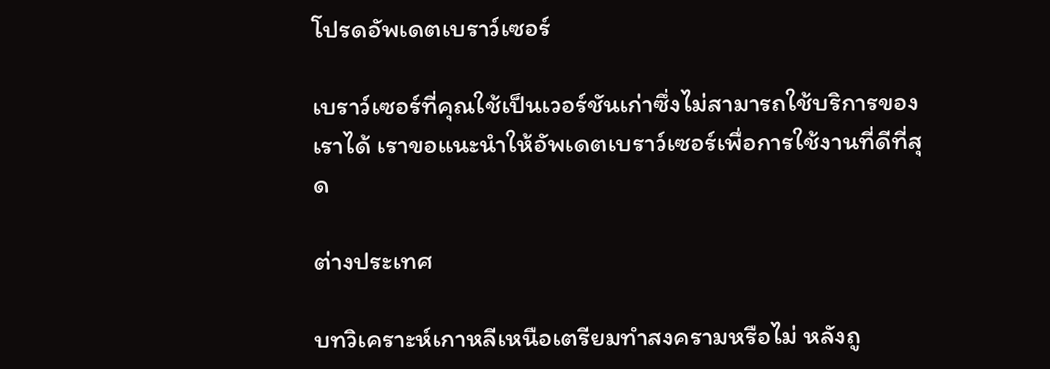โปรดอัพเดตเบราว์เซอร์

เบราว์เซอร์ที่คุณใช้เป็นเวอร์ชันเก่าซึ่งไม่สามารถใช้บริการของเราได้ เราขอแนะนำให้อัพเดตเบราว์เซอร์เพื่อการใช้งานที่ดีที่สุด

ต่างประเทศ

บทวิเคราะห์เกาหลีเหนือเตรียมทำสงครามหรือไม่ หลังถู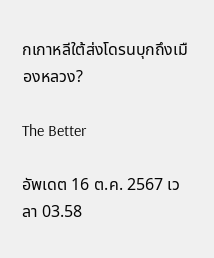กเกาหลีใต้ส่งโดรนบุกถึงเมืองหลวง?

The Better

อัพเดต 16 ต.ค. 2567 เวลา 03.58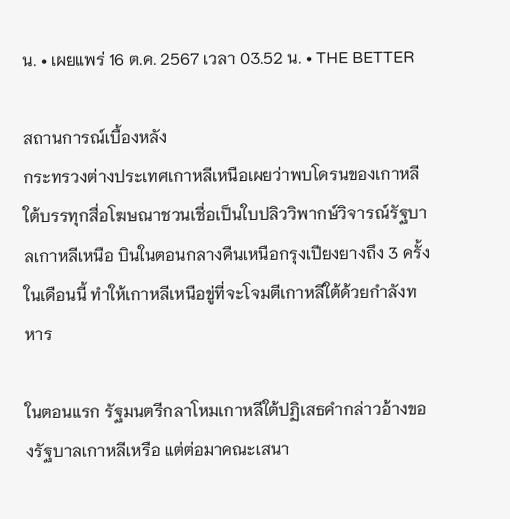น. • เผยแพร่ 16 ต.ค. 2567 เวลา 03.52 น. • THE BETTER

สถานการณ์เบื้องหลัง
กระทรวงต่างประเทศเกาหลีเหนือเผยว่าพบโดรนของเกาหลีใต้บรรทุกสื่อโฆษณาชวนเชื่อเป็นใบปลิววิพากษ์วิจารณ์รัฐบาลเกาหลีเหนือ บินในตอนกลางคืนเหนือกรุงเปียงยางถึง 3 ครั้งในเดือนนี้ ทำให้เกาหลีเหนือขู่ที่จะโจมตีเกาหลีใต้ด้วยกำลังทหาร

ในตอนแรก รัฐมนตรีกลาโหมเกาหลีใต้ปฏิเสธคำกล่าวอ้างของรัฐบาลเกาหลีเหรือ แต่ต่อมาคณะเสนา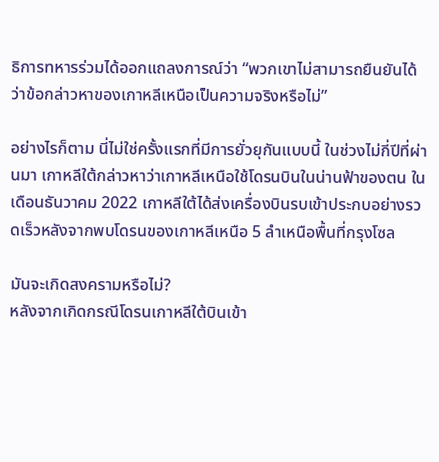ธิการทหารร่วมได้ออกแถลงการณ์ว่า “พวกเขาไม่สามารถยืนยันได้ว่าข้อกล่าวหาของเกาหลีเหนือเป็นความจริงหรือไม่”

อย่างไรก็ตาม นี่ไม่ใช่ครั้งแรกที่มีการยั่วยุกันแบบนี้ ในช่วงไม่กี่ปีที่ผ่านมา เกาหลีใต้กล่าวหาว่าเกาหลีเหนือใช้โดรนบินในน่านฟ้าของตน ในเดือนธันวาคม 2022 เกาหลีใต้ได้ส่งเครื่องบินรบเข้าประกบอย่างรวดเร็วหลังจากพบโดรนของเกาหลีเหนือ 5 ลำเหนือพื้นที่กรุงโซล

มันจะเกิดสงครามหรือไม่?
หลังจากเกิดกรณีโดรนเกาหลีใต้บินเข้า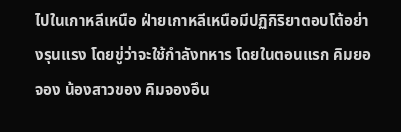ไปในเกาหลีเหนือ ฝ่ายเกาหลีเหนือมีปฏิกิริยาตอบโต้อย่างรุนแรง โดยขู่ว่าจะใช้กำลังทหาร โดยในตอนแรก คิมยอจอง น้องสาวของ คิมจองอึน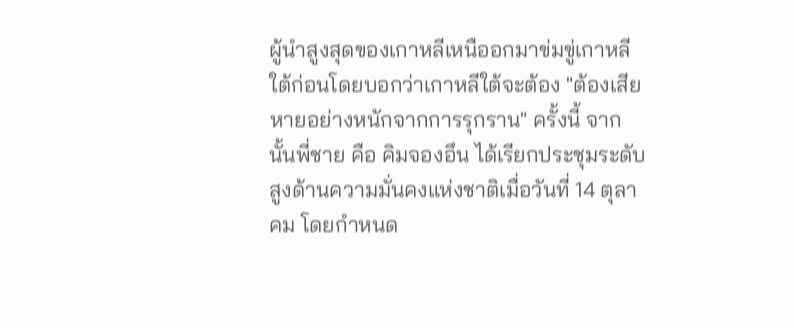ผู้นำสูงสุดของเกาหลีเหนืออกมาข่มขู่เกาหลีใต้ก่อนโดยบอกว่าเกาหลีใต้จะต้อง "ต้องเสียหายอย่างหนักจากการรุกราน" ครั้งนี้ จากนั้นพี่ชาย คือ คิมจองอึน ได้เรียกประชุมระดับสูงด้านความมั่นคงแห่งชาติเมื่อวันที่ 14 ตุลาคม โดยกำหนด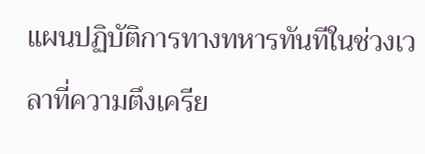แผนปฏิบัติการทางทหารทันทีในช่วงเวลาที่ความตึงเครีย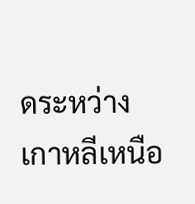ดระหว่างเกาหลีเหนือ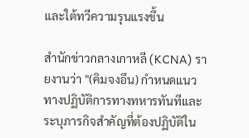และใต้ทวีความรุนแรงขึ้น

สำนักข่าวกลางเกาหลี (KCNA) รายงานว่า "(คิมจงอึน) กำหนดแนวทางปฏิบัติการทางทหารทันทีและระบุภารกิจสำคัญที่ต้องปฏิบัติใน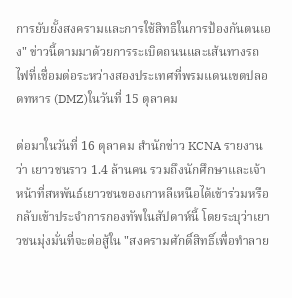การยับยั้งสงครามและการใช้สิทธิในการป้องกันตนเอง" ข่าวนี้ตามมาด้วยการระเบิดถนนและเส้นทางรถไฟที่เชื่อมต่อระหว่างสองประเทศที่พรมแดนเขตปลอดทหาร (DMZ)ในวันที่ 15 ตุลาคม

ต่อมาในวันที่ 16 ตุลาคม สำนักข่าว KCNA รายงานว่า เยาวชนราว 1.4 ล้านคน รวมถึงนักศึกษาและเจ้าหน้าที่สหพันธ์เยาวชนของเกาหลีเหนือได้เข้าร่วมหรือกลับเข้าประจำการกองทัพในสัปดาห์นี้ โดยระบุว่าเยาวชนมุ่งมั่นที่จะต่อสู้ใน "สงครามศักดิ์สิทธิ์เพื่อทำลาย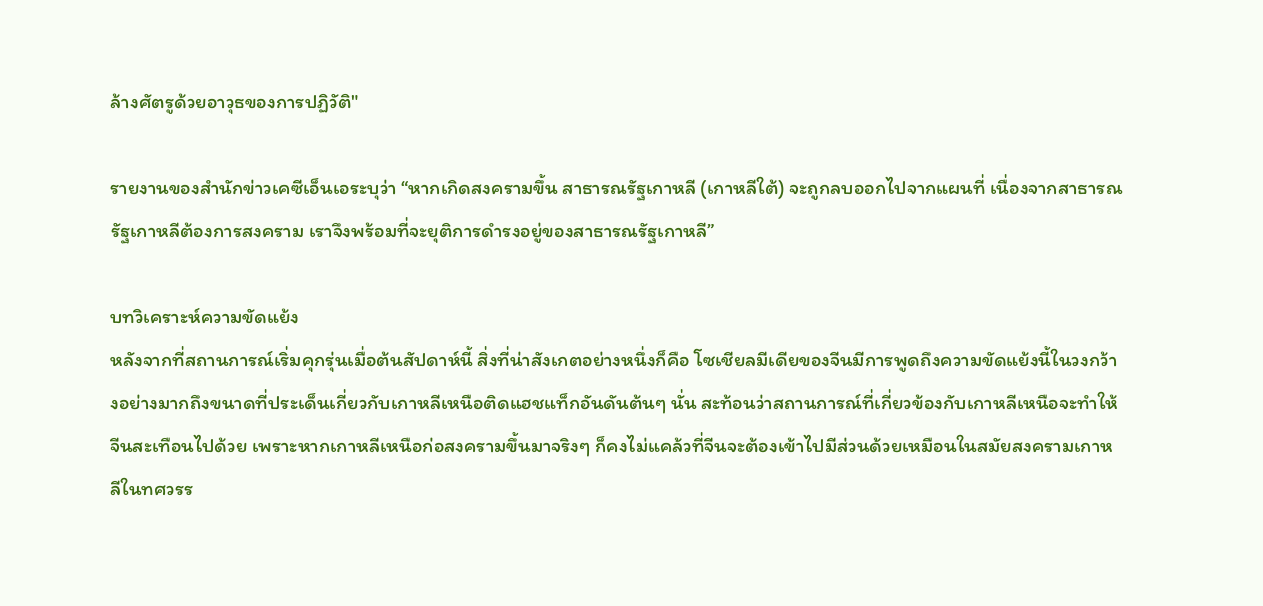ล้างศัตรูด้วยอาวุธของการปฏิวัติ"

รายงานของสำนักข่าวเคซีเอ็นเอระบุว่า “หากเกิดสงครามขึ้น สาธารณรัฐเกาหลี (เกาหลีใต้) จะถูกลบออกไปจากแผนที่ เนื่องจากสาธารณรัฐเกาหลีต้องการสงคราม เราจึงพร้อมที่จะยุติการดำรงอยู่ของสาธารณรัฐเกาหลี”

บทวิเคราะห์ความขัดแย้ง
หลังจากที่สถานการณ์เริ่มคุกรุ่นเมื่อต้นสัปดาห์นี้ สิ่งที่น่าสังเกตอย่างหนึ่งก็คือ โซเชียลมีเดียของจีนมีการพูดถึงความขัดแย้งนี้ในวงกว้างอย่างมากถึงขนาดที่ประเด็นเกี่ยวกับเกาหลีเหนือติดแฮชแท็กอันดันต้นๆ นั่น สะท้อนว่าสถานการณ์ที่เกี่ยวข้องกับเกาหลีเหนือจะทำให้จีนสะเทือนไปด้วย เพราะหากเกาหลีเหนือก่อสงครามขึ้นมาจริงๆ ก็คงไม่แคล้วที่จีนจะต้องเข้าไปมีส่วนด้วยเหมือนในสมัยสงครามเกาหลีในทศวรร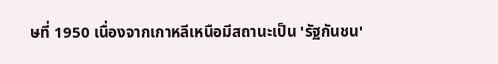ษที่ 1950 เนื่องจากเกาหลีเหนือมีสถานะเป็น 'รัฐกันชน'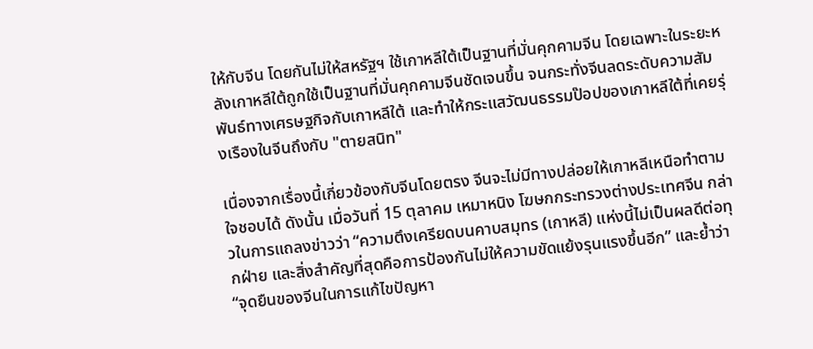ให้กับจีน โดยกันไม่ให้สหรัฐฯ ใช้เกาหลีใต้เป็นฐานที่มั่นคุกคามจีน โดยเฉพาะในระยะหลังเกาหลีใต้ถูกใช้เป็นฐานที่มั่นคุกคามจีนชัดเจนขึ้น จนกระทั่งจีนลดระดับความสัมพันธ์ทางเศรษฐกิจกับเกาหลีใต้ และทำให้กระแสวัฒนธรรมป๊อปของเกาหลีใต้ที่เคยรุ่งเรืองในจีนถึงกับ "ตายสนิท"

เนื่องจากเรื่องนี้เกี่ยวข้องกับจีนโดยตรง จีนจะไม่มีทางปล่อยให้เกาหลีเหนือทำตามใจชอบได้ ดังนั้น เมื่อวันที่ 15 ตุลาคม เหมาหนิง โฆษกกระทรวงต่างประเทศจีน กล่าวในการแถลงข่าวว่า “ความตึงเครียดบนคาบสมุทร (เกาหลี) แห่งนี้ไม่เป็นผลดีต่อทุกฝ่าย และสิ่งสำคัญที่สุดคือการป้องกันไม่ให้ความขัดแย้งรุนแรงขึ้นอีก” และย้ำว่า “จุดยืนของจีนในการแก้ไขปัญหา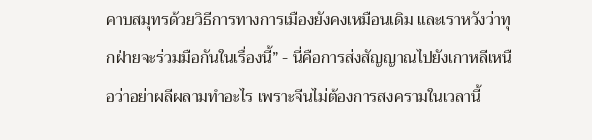คาบสมุทรด้วยวิธีการทางการเมืองยังคงเหมือนเดิม และเราหวังว่าทุกฝ่ายจะร่วมมือกันในเรื่องนี้” - นี่คือการส่งสัญญาณไปยังเกาหลีเหนือว่าอย่าผลีผลามทำอะไร เพราะจีนไม่ต้องการสงครามในเวลานี้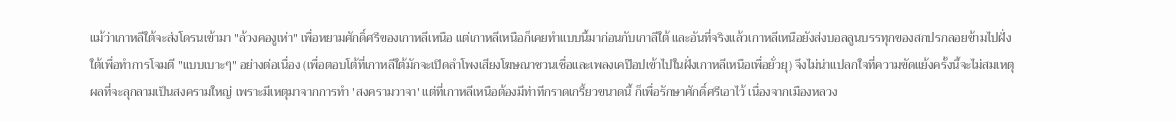แม้ว่าเกาหลีใต้จะส่งโดรนเข้ามา "ล้วงคองูเห่า" เพื่อหยามศักดิ์ศรีของเกาหลีเหนือ แต่เกาหลีเหนือก็เคยทำแบบนี้มาก่อนกับเกาลีใต้ และอันที่จริงแล้วเกาหลีเหนือยังส่งบอลลูนบรรทุกของสกปรกลอยข้ามไปฝั่งใต้เพื่อทำการโจมตี "แบบเบาะๆ" อย่างต่อเนื่อง (เพื่อตอบโต้ที่เกาหลีใต้มักจะเปิดลำโพงเสียงโฆษณาชวนเชื่อและเพลงเคป๊อปเข้าไปในฝั่งเกาหลีเหนือเพื่อยั่วยุ) จึงไม่น่าแปลกใจที่ความขัดแย้งครั้งนี้จะไม่สมเหตุผลที่จะลุกลามเป็นสงครามใหญ่ เพราะมีเหตุมาจากการทำ 'สงครามวาจา' แต่ที่เกาหลีเหนือต้องมีท่าทีกราดเกรี้ยวขนาดนี้ ก็เพื่อรักษาศักดิ์ศรีเอาไว้ เนื่องจากเมืองหลวง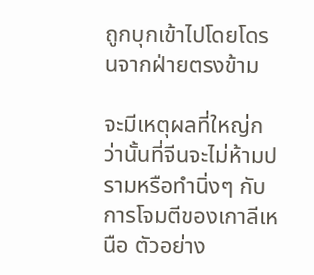ถูกบุกเข้าไปโดยโดรนจากฝ่ายตรงข้าม

จะมีเหตุผลที่ใหญ่กว่านั้นที่จีนจะไม่ห้ามปรามหรือทำนิ่งๆ กับการโจมตีของเกาลีเหนือ ตัวอย่าง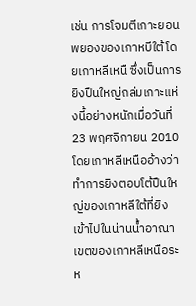เช่น การโจมตีเกาะยอนพยองของเกาหบีใต้โดยเกาหลีเหนื ซึ่งเป็นการยิงปืนใหญ่ถล่มเกาะแห่งนี้อย่างหนักเมื่อวันที่ 23 พฤศจิกายน 2010 โดยเกาหลีเหนืออ้างว่าทำการยิงตอบโต้ปืนใหญ่ของเกาหลีใต้ที่ยิงเข้าไปในน่านน้ำอาณาเขตของเกาหลีเหนือระห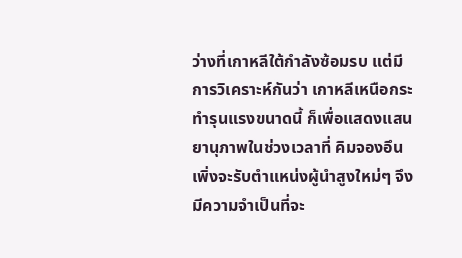ว่างที่เกาหลีใต้กำลังซ้อมรบ แต่มีการวิเคราะห์กันว่า เกาหลีเหนือกระทำรุนแรงขนาดนี้ ก็เพื่อแสดงแสนยานุภาพในช่วงเวลาที่ คิมจองอึน เพิ่งจะรับตำแหน่งผู้นำสูงใหม่ๆ จึงมีความจำเป็นที่จะ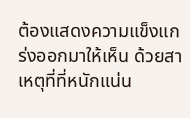ต้องแสดงความแข็งแกร่งออกมาให้เห็น ด้วยสาเหตุที่ที่หนักแน่น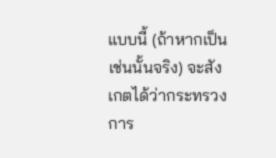แบบนี้ (ถ้าหากเป็นเช่นนั้นจริง) จะสังเกตได้ว่ากระทรวงการ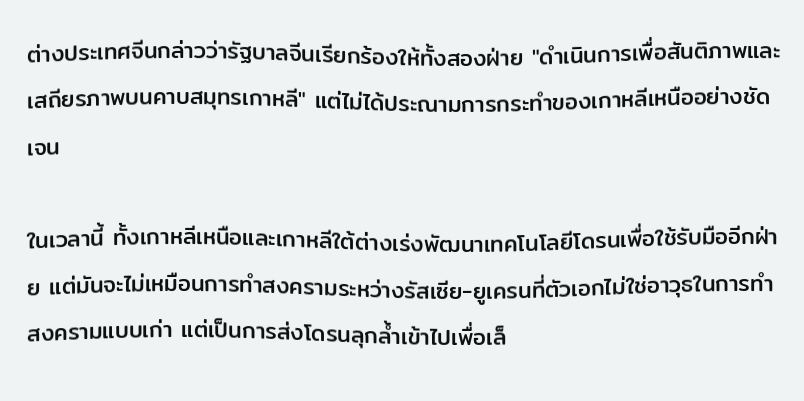ต่างประเทศจีนกล่าวว่ารัฐบาลจีนเรียกร้องให้ทั้งสองฝ่าย "ดำเนินการเพื่อสันติภาพและเสถียรภาพบนคาบสมุทรเกาหลี" แต่ไม่ได้ประณามการกระทำของเกาหลีเหนืออย่างชัดเจน

ในเวลานี้ ทั้งเกาหลีเหนือและเกาหลีใต้ต่างเร่งพัฒนาเทคโนโลยีโดรนเพื่อใช้รับมืออีกฝ่าย แต่มันจะไม่เหมือนการทำสงครามระหว่างรัสเซีย-ยูเครนที่ตัวเอกไม่ใช่อาวุธในการทำสงครามแบบเก่า แต่เป็นการส่งโดรนลุกล้ำเข้าไปเพื่อเล็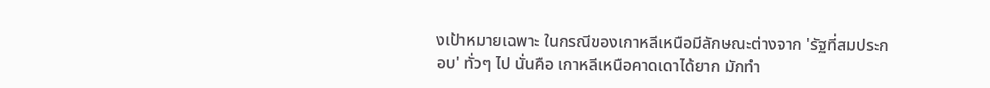งเป้าหมายเฉพาะ ในกรณีของเกาหลีเหนือมีลักษณะต่างจาก 'รัฐที่สมประกอบ' ทั่วๆ ไป นั่นคือ เกาหลีเหนือคาดเดาได้ยาก มักทำ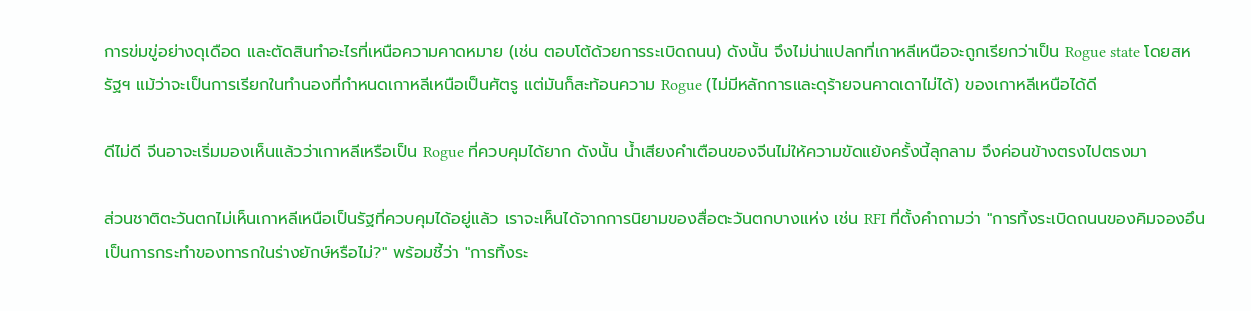การข่มขู่อย่างดุเดือด และตัดสินทำอะไรที่เหนือความคาดหมาย (เช่น ตอบโต้ด้วยการระเบิดถนน) ดังนั้น จึงไม่น่าแปลกที่เกาหลีเหนือจะถูกเรียกว่าเป็น Rogue state โดยสหรัฐฯ แม้ว่าจะเป็นการเรียกในทำนองที่กำหนดเกาหลีเหนือเป็นศัตรู แต่มันก็สะท้อนความ Rogue (ไม่มีหลักการและดุร้ายจนคาดเดาไม่ได้) ของเกาหลีเหนือได้ดี

ดีไม่ดี จีนอาจะเริ่มมองเห็นแล้วว่าเกาหลีเหรือเป็น Rogue ที่ควบคุมได้ยาก ดังนั้น น้ำเสียงคำเตือนของจีนไม่ให้ความขัดแย้งครั้งนี้ลุกลาม จึงค่อนข้างตรงไปตรงมา

ส่วนชาติตะวันตกไม่เห็นเกาหลีเหนือเป็นรัฐที่ควบคุมได้อยู่แล้ว เราจะเห็นได้จากการนิยามของสื่อตะวันตกบางแห่ง เช่น RFI ที่ตั้งคำถามว่า "การทิ้งระเบิดถนนของคิมจองอึน เป็นการกระทำของทารกในร่างยักษ์หรือไม่?" พร้อมชี้ว่า "การทิ้งระ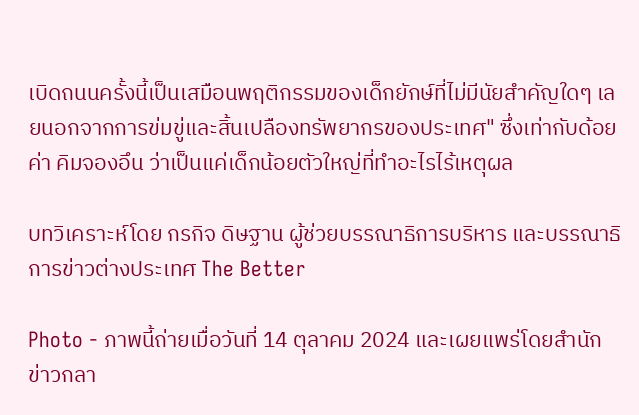เบิดถนนครั้งนี้เป็นเสมือนพฤติกรรมของเด็กยักษ์ที่ไม่มีนัยสำคัญใดๆ เลยนอกจากการข่มขู่และสิ้นเปลืองทรัพยากรของประเทศ" ซึ่งเท่ากับด้อยค่า คิมจองอึน ว่าเป็นแค่เด็กน้อยตัวใหญ่ที่ทำอะไรไร้เหตุผล

บทวิเคราะห์โดย กรกิจ ดิษฐาน ผู้ช่วยบรรณาธิการบริหาร และบรรณาธิการข่าวต่างประเทศ The Better

Photo - ภาพนี้ถ่ายเมื่อวันที่ 14 ตุลาคม 2024 และเผยแพร่โดยสำนักข่าวกลา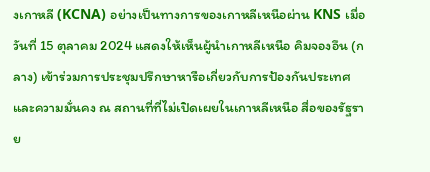งเกาหลี (KCNA) อย่างเป็นทางการของเกาหลีเหนือผ่าน KNS เมื่อวันที่ 15 ตุลาคม 2024 แสดงให้เห็นผู้นำเกาหลีเหนือ คิมจองอึน (กลาง) เข้าร่วมการประชุมปรึกษาหารือเกี่ยวกับการป้องกันประเทศและความมั่นคง ณ สถานที่ที่ไม่เปิดเผยในเกาหลีเหนือ สื่อของรัฐราย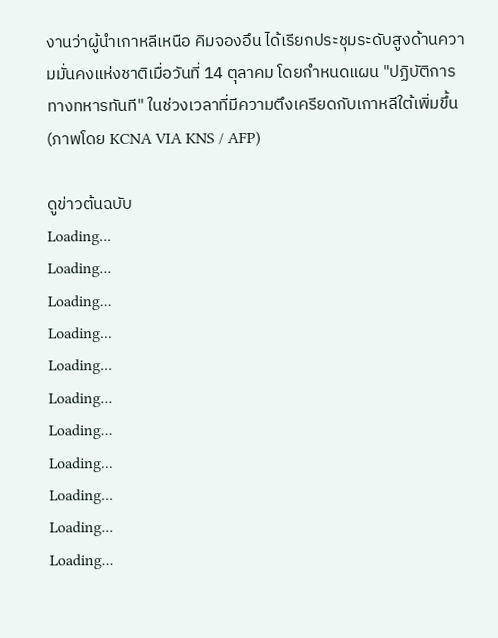งานว่าผู้นำเกาหลีเหนือ คิมจองอึน ได้เรียกประชุมระดับสูงด้านความมั่นคงแห่งชาติเมื่อวันที่ 14 ตุลาคม โดยกำหนดแผน "ปฏิบัติการทางทหารทันที" ในช่วงเวลาที่มีความตึงเครียดกับเกาหลีใต้เพิ่มขึ้น (ภาพโดย KCNA VIA KNS / AFP)

ดูข่าวต้นฉบับ
Loading...
Loading...
Loading...
Loading...
Loading...
Loading...
Loading...
Loading...
Loading...
Loading...
Loading...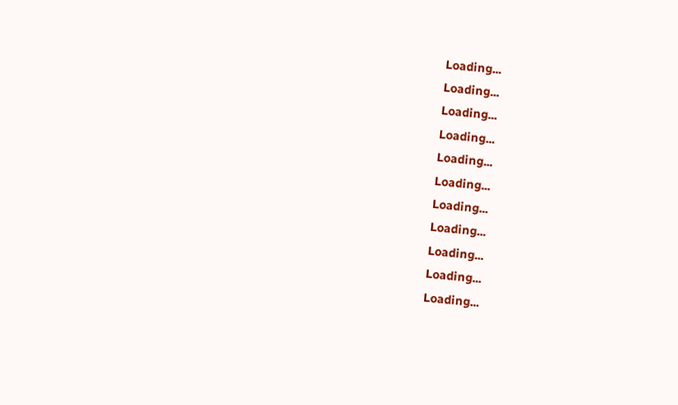Loading...
Loading...
Loading...
Loading...
Loading...
Loading...
Loading...
Loading...
Loading...
Loading...
Loading...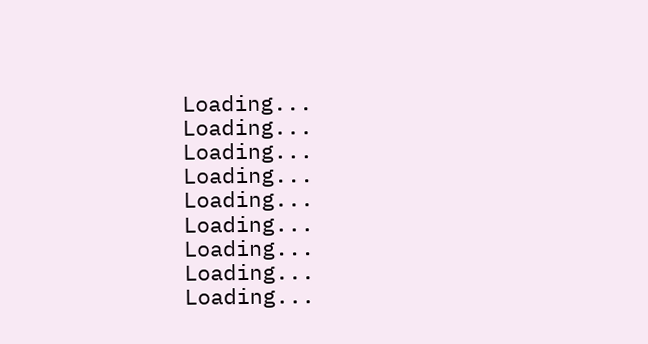Loading...
Loading...
Loading...
Loading...
Loading...
Loading...
Loading...
Loading...
Loading...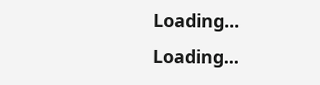Loading...
Loading...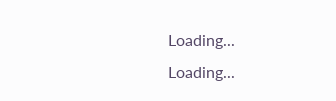Loading...
Loading...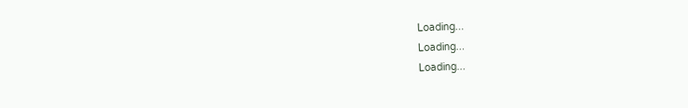Loading...
Loading...
Loading...